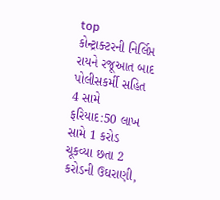top
કોન્ટ્રાક્ટરની નિર્લિપ્ત રાયને રજૂઆત બાદ પોલીસકર્મી સહિત 4 સામે ફરિયાદ:50 લાખ સામે 1 કરોડ ચૂકવ્યા છતા 2 કરોડની ઉઘરાણી,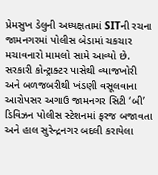પ્રેમસુખ ડેલુની અધ્યક્ષતામાં SITની રચના
જામનગરમાં પોલીસ બેડામાં ચકચાર મચાવનારો મામલો સામે આવ્યો છે. સરકારી કોન્ટ્રાક્ટર પાસેથી વ્યાજખોરી અને બળજબરીથી ખંડણી વસૂલવાના આરોપસર અગાઉ જામનગર સિટી ‘બી’ ડિવિઝન પોલીસ સ્ટેશનમાં ફરજ બજાવતા અને હાલ સુરેન્દ્રનગર બદલી કરાયેલા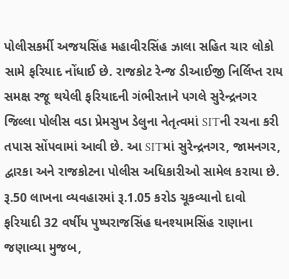પોલીસકર્મી અજયસિંહ મહાવીરસિંહ ઝાલા સહિત ચાર લોકો સામે ફરિયાદ નોંધાઈ છે. રાજકોટ રેન્જ ડીઆઈજી નિર્લિપ્ત રાય સમક્ષ રજૂ થયેલી ફરિયાદની ગંભીરતાને પગલે સુરેન્દ્રનગર જિલ્લા પોલીસ વડા પ્રેમસુખ ડેલુના નેતૃત્વમાં SITની રચના કરી તપાસ સોંપવામાં આવી છે. આ SITમાં સુરેન્દ્રનગર, જામનગર, દ્વારકા અને રાજકોટના પોલીસ અધિકારીઓ સામેલ કરાયા છે. રૂ.50 લાખના વ્યવહારમાં રૂ.1.05 કરોડ ચૂકવ્યાનો દાવો ફરિયાદી 32 વર્ષીય પુષ્પરાજસિંહ ઘનશ્યામસિંહ રાણાના જણાવ્યા મુજબ,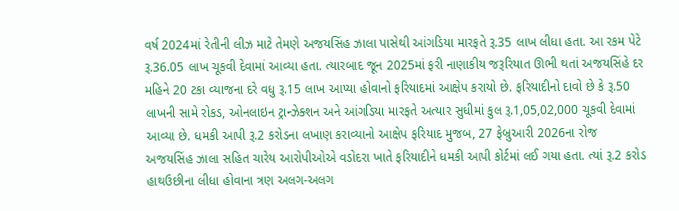વર્ષ 2024માં રેતીની લીઝ માટે તેમણે અજયસિંહ ઝાલા પાસેથી આંગડિયા મારફતે રૂ.35 લાખ લીધા હતા. આ રકમ પેટે રૂ.36.05 લાખ ચૂકવી દેવામાં આવ્યા હતા. ત્યારબાદ જૂન 2025માં ફરી નાણાકીય જરૂરિયાત ઊભી થતાં અજયસિંહે દર મહિને 20 ટકા વ્યાજના દરે વધુ રૂ.15 લાખ આપ્યા હોવાનો ફરિયાદમાં આક્ષેપ કરાયો છે. ફરિયાદીનો દાવો છે કે રૂ.50 લાખની સામે રોકડ, ઓનલાઇન ટ્રાન્ઝેક્શન અને આંગડિયા મારફતે અત્યાર સુધીમાં કુલ રૂ.1,05,02,000 ચૂકવી દેવામાં આવ્યા છે. ધમકી આપી રૂ.2 કરોડના લખાણ કરાવ્યાનો આક્ષેપ ફરિયાદ મુજબ, 27 ફેબ્રુઆરી 2026ના રોજ અજયસિંહ ઝાલા સહિત ચારેય આરોપીઓએ વડોદરા ખાતે ફરિયાદીને ધમકી આપી કોર્ટમાં લઈ ગયા હતા. ત્યાં રૂ.2 કરોડ હાથઉછીના લીધા હોવાના ત્રણ અલગ-અલગ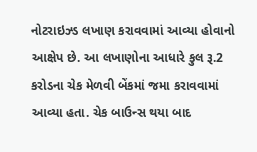નોટરાઇઝ્ડ લખાણ કરાવવામાં આવ્યા હોવાનો આક્ષેપ છે. આ લખાણોના આધારે કુલ રૂ.2 કરોડના ચેક મેળવી બેંકમાં જમા કરાવવામાં આવ્યા હતા. ચેક બાઉન્સ થયા બાદ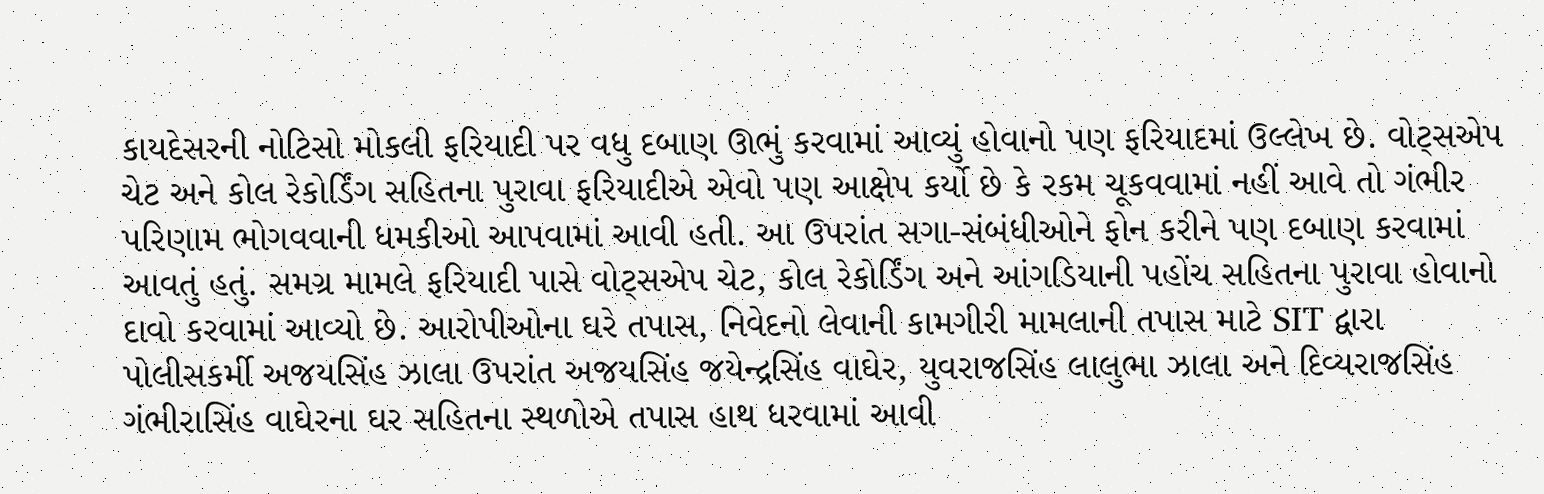કાયદેસરની નોટિસો મોકલી ફરિયાદી પર વધુ દબાણ ઊભું કરવામાં આવ્યું હોવાનો પણ ફરિયાદમાં ઉલ્લેખ છે. વોટ્સએપ ચેટ અને કોલ રેકોર્ડિંગ સહિતના પુરાવા ફરિયાદીએ એવો પણ આક્ષેપ કર્યો છે કે રકમ ચૂકવવામાં નહીં આવે તો ગંભીર પરિણામ ભોગવવાની ધમકીઓ આપવામાં આવી હતી. આ ઉપરાંત સગા-સંબંધીઓને ફોન કરીને પણ દબાણ કરવામાં આવતું હતું. સમગ્ર મામલે ફરિયાદી પાસે વોટ્સએપ ચેટ, કોલ રેકોર્ડિંગ અને આંગડિયાની પહોંચ સહિતના પુરાવા હોવાનો દાવો કરવામાં આવ્યો છે. આરોપીઓના ઘરે તપાસ, નિવેદનો લેવાની કામગીરી મામલાની તપાસ માટે SIT દ્વારા પોલીસકર્મી અજયસિંહ ઝાલા ઉપરાંત અજયસિંહ જયેન્દ્રસિંહ વાઘેર, યુવરાજસિંહ લાલુભા ઝાલા અને દિવ્યરાજસિંહ ગંભીરાસિંહ વાઘેરના ઘર સહિતના સ્થળોએ તપાસ હાથ ધરવામાં આવી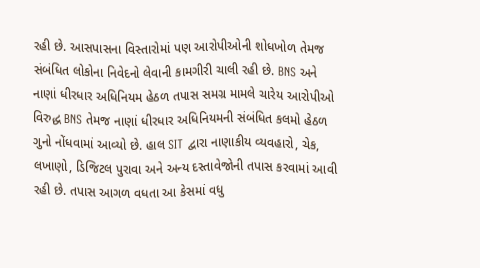રહી છે. આસપાસના વિસ્તારોમાં પણ આરોપીઓની શોધખોળ તેમજ સંબંધિત લોકોના નિવેદનો લેવાની કામગીરી ચાલી રહી છે. BNS અને નાણાં ધીરધાર અધિનિયમ હેઠળ તપાસ સમગ્ર મામલે ચારેય આરોપીઓ વિરુદ્ધ BNS તેમજ નાણાં ધીરધાર અધિનિયમની સંબંધિત કલમો હેઠળ ગુનો નોંધવામાં આવ્યો છે. હાલ SIT દ્વારા નાણાકીય વ્યવહારો, ચેક, લખાણો, ડિજિટલ પુરાવા અને અન્ય દસ્તાવેજોની તપાસ કરવામાં આવી રહી છે. તપાસ આગળ વધતા આ કેસમાં વધુ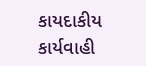કાયદાકીય કાર્યવાહી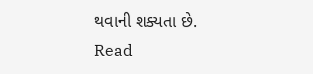થવાની શક્યતા છે.
Read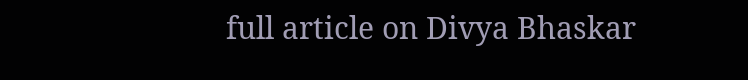full article on Divya Bhaskar